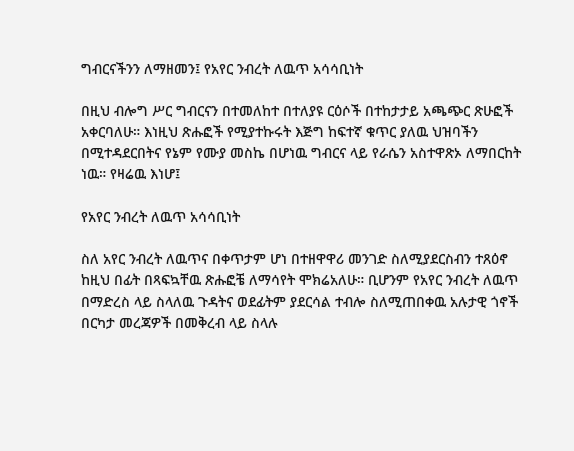ግብርናችንን ለማዘመን፤ የአየር ንብረት ለዉጥ አሳሳቢነት

በዚህ ብሎግ ሥር ግብርናን በተመለከተ በተለያዩ ርዕሶች በተከታታይ አጫጭር ጽሁፎች አቀርባለሁ። እነዚህ ጽሑፎች የሚያተኩሩት እጅግ ከፍተኛ ቁጥር ያለዉ ህዝባችን በሚተዳደርበትና የኔም የሙያ መስኬ በሆነዉ ግብርና ላይ የራሴን አስተዋጽኦ ለማበርከት ነዉ። የዛሬዉ እነሆ፤

የአየር ንብረት ለዉጥ አሳሳቢነት

ስለ አየር ንብረት ለዉጥና በቀጥታም ሆነ በተዘዋዋሪ መንገድ ስለሚያደርስብን ተጸዕኖ ከዚህ በፊት በጻፍኳቸዉ ጽሑፎቼ ለማሳየት ሞክሬአለሁ። ቢሆንም የአየር ንብረት ለዉጥ በማድረስ ላይ ስላለዉ ጉዳትና ወደፊትም ያደርሳል ተብሎ ስለሚጠበቀዉ አሉታዊ ጎኖች በርካታ መረጃዎች በመቅረብ ላይ ስላሉ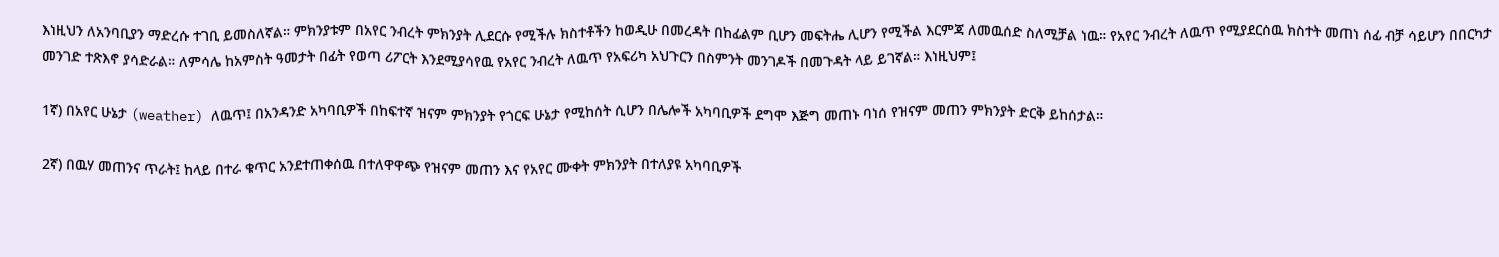እነዚህን ለአንባቢያን ማድረሱ ተገቢ ይመስለኛል። ምክንያቱም በአየር ንብረት ምክንያት ሊደርሱ የሚችሉ ክስተቶችን ከወዲሁ በመረዳት በከፊልም ቢሆን መፍትሔ ሊሆን የሚችል እርምጃ ለመዉሰድ ስለሚቻል ነዉ። የአየር ንብረት ለዉጥ የሚያደርሰዉ ክስተት መጠነ ሰፊ ብቻ ሳይሆን በበርካታ መንገድ ተጽእኖ ያሳድራል። ለምሳሌ ከአምስት ዓመታት በፊት የወጣ ሪፖርት እንደሚያሳየዉ የአየር ንብረት ለዉጥ የአፍሪካ አህጉርን በስምንት መንገዶች በመጉዳት ላይ ይገኛል። እነዚህም፤

1ኛ) በአየር ሁኔታ (weather) ለዉጥ፤ በአንዳንድ አካባቢዎች በከፍተኛ ዝናም ምክንያት የጎርፍ ሁኔታ የሚከሰት ሲሆን በሌሎች አካባቢዎች ደግሞ እጅግ መጠኑ ባነሰ የዝናም መጠን ምክንያት ድርቅ ይከሰታል።

2ኛ) በዉሃ መጠንና ጥራት፤ ከላይ በተራ ቁጥር አንደተጠቀሰዉ በተለዋዋጭ የዝናም መጠን እና የአየር ሙቀት ምክንያት በተለያዩ አካባቢዎች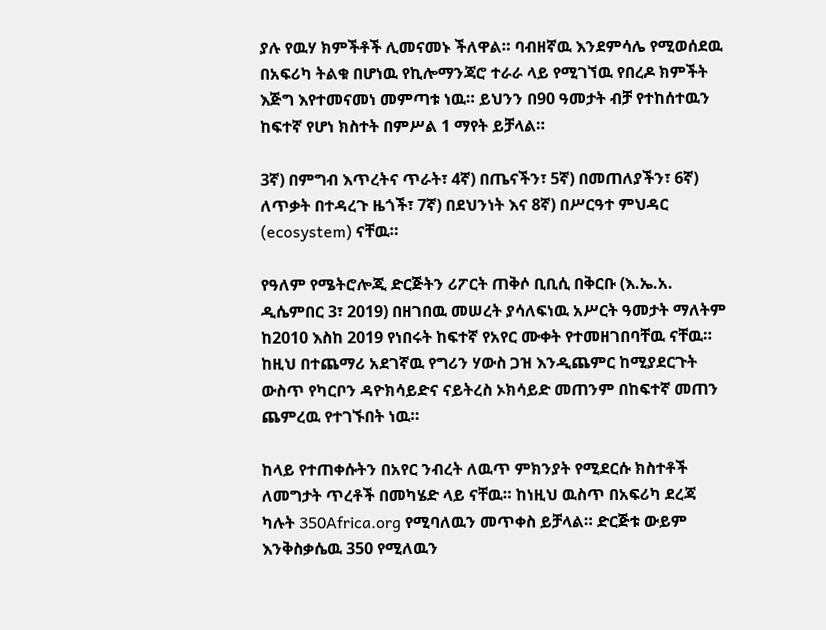ያሉ የዉሃ ክምችቶች ሊመናመኑ ችለዋል። ባብዘኛዉ እንደምሳሌ የሚወሰደዉ በአፍሪካ ትልቁ በሆነዉ የኪሎማንጃሮ ተራራ ላይ የሚገኘዉ የበረዶ ክምችት እጅግ እየተመናመነ መምጣቱ ነዉ። ይህንን በ90 ዓመታት ብቻ የተከሰተዉን ከፍተኛ የሆነ ክስተት በምሥል 1 ማየት ይቻላል።

3ኛ) በምግብ እጥረትና ጥራት፣ 4ኛ) በጤናችን፣ 5ኛ) በመጠለያችን፣ 6ኛ) ለጥቃት በተዳረጉ ዜጎች፣ 7ኛ) በደህንነት እና 8ኛ) በሥርዓተ ምህዳር (ecosystem) ናቸዉ።

የዓለም የሜትሮሎጂ ድርጅትን ሪፖርት ጠቅሶ ቢቢሲ በቅርቡ (እ.ኤ.አ. ዲሴምበር 3፣ 2019) በዘገበዉ መሠረት ያሳለፍነዉ አሥርት ዓመታት ማለትም ከ2010 እስከ 2019 የነበሩት ከፍተኛ የአየር ሙቀት የተመዘገበባቸዉ ናቸዉ። ከዚህ በተጨማሪ አደገኛዉ የግሪን ሃውስ ጋዝ እንዲጨምር ከሚያደርጉት ውስጥ የካርቦን ዳዮክሳይድና ናይትረስ ኦክሳይድ መጠንም በከፍተኛ መጠን ጨምረዉ የተገኙበት ነዉ።

ከላይ የተጠቀሱትን በአየር ንብረት ለዉጥ ምክንያት የሚደርሱ ክስተቶች ለመግታት ጥረቶች በመካሄድ ላይ ናቸዉ። ከነዚህ ዉስጥ በአፍሪካ ደረጃ ካሉት 350Africa.org የሚባለዉን መጥቀስ ይቻላል። ድርጅቱ ውይም እንቅስቃሴዉ 350 የሚለዉን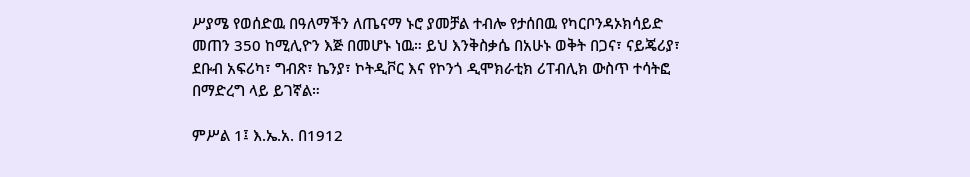ሥያሜ የወሰድዉ በዓለማችን ለጤናማ ኑሮ ያመቻል ተብሎ የታሰበዉ የካርቦንዳኦክሳይድ መጠን 350 ከሚሊዮን እጅ በመሆኑ ነዉ። ይህ እንቅስቃሴ በአሁኑ ወቅት በጋና፣ ናይጄሪያ፣ ደቡብ አፍሪካ፣ ግብጽ፣ ኬንያ፣ ኮትዲቮር እና የኮንጎ ዲሞክራቲክ ሪፐብሊክ ውስጥ ተሳትፎ በማድረግ ላይ ይገኛል።

ምሥል 1፤ እ.ኤ.አ. በ1912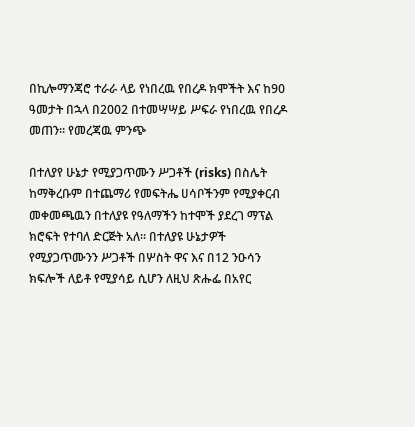በኪሎማንጃሮ ተራራ ላይ የነበረዉ የበረዶ ክሞችት እና ከ90 ዓመታት በኋላ በ2002 በተመሣሣይ ሥፍራ የነበረዉ የበረዶ መጠን። የመረጃዉ ምንጭ

በተለያየ ሁኔታ የሚያጋጥሙን ሥጋቶች (risks) በስሌት ከማቅረቡም በተጨማሪ የመፍትሔ ሀሳቦችንም የሚያቀርብ መቀመጫዉን በተለያዩ የዓለማችን ከተሞች ያደረገ ማፕል ክሮፍት የተባለ ድርጅት አለ። በተለያዩ ሁኔታዎች የሚያጋጥሙንን ሥጋቶች በሦስት ዋና እና በ12 ንዑሳን ክፍሎች ለይቶ የሚያሳይ ሲሆን ለዚህ ጽሑፌ በአየር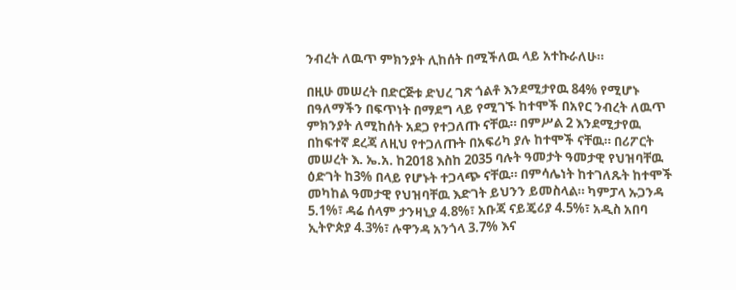ንብረት ለዉጥ ምክንያት ሊከሰት በሚችለዉ ላይ አተኩራለሁ።

በዚሁ መሠረት በድርጅቱ ድህረ ገጽ ጎልቶ እንደሚታየዉ 84% የሚሆኑ በዓለማችን በፍጥነት በማደግ ላይ የሚገኙ ከተሞች በአየር ንብረት ለዉጥ ምክንያት ለሚከሰት አደጋ የተጋለጡ ናቸዉ። በምሥል 2 እንደሚታየዉ በከፍተኛ ደረጃ ለዚህ የተጋለጡት በአፍሪካ ያሉ ከተሞች ናቸዉ። በሪፖርት መሠረት እ. ኤ.አ. ከ2018 እስከ 2035 ባሉት ዓመታት ዓመታዊ የህዝባቸዉ ዕድገት ከ3% በላይ የሆኑት ተጋላጭ ናቸዉ። በምሳሌነት ከተገለጹት ከተሞች መካከል ዓመታዊ የህዝባቸዉ እድገት ይህንን ይመስላል። ካምፓላ ኡጋንዳ 5.1%፣ ዳሬ ሰላም ታንዛኒያ 4.8%፣ አቡጃ ናይጄሪያ 4.5%፣ አዲስ አበባ ኢትዮጵያ 4.3%፣ ሉዋንዳ አንጎላ 3.7% እና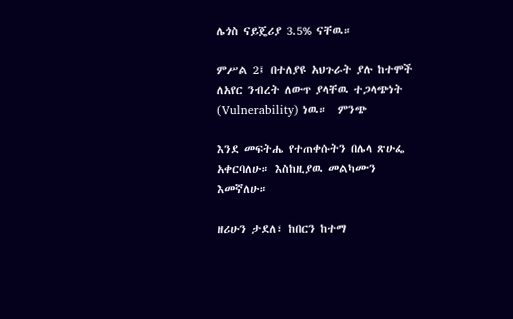ሌጎስ ናይጄሪያ 3.5% ናቸዉ።

ምሥል 2፤ በተለያዩ አህጉራት ያሉ ከተሞች ለአየር ንብረት ለውጥ ያላቸዉ ተጋላጭነት (Vulnerability) ነዉ።  ምንጭ

እንደ መፍትሔ የተጠቀሱትን በሌላ ጽሁፌ አቀርባለሁ። እስከዚያዉ መልካሙን እመኛለሁ።

ዘሪሁን ታደለ፣ ከበርን ከተማ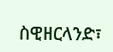ስዊዘርላንድ፣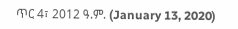ጥር 4፣ 2012 ዓ.ም. (January 13, 2020)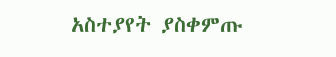አስተያየት ያስቀምጡ